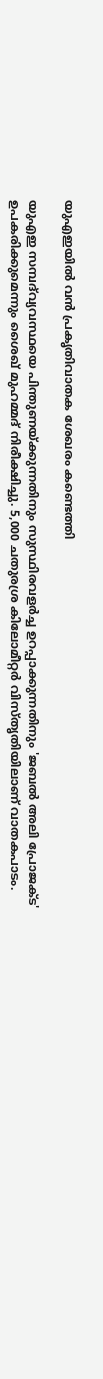യുഎഇയില്‍ വന്‍ പ്രകൃതിവാതക ശേഖരം കണ്ടെത്തി

യുഎഇ സമ്പദ്‌വ്യവസ്ഥയെ പിന്തുണയ്ക്കുന്നതിനും സുസ്ഥിരവളര്‍ച്ച ഉറപ്പാക്കുന്നതിനും 'ജബല്‍ അലി പ്രോജക്ട' ഉപകരിക്കുമെന്നും ശൈഖ് മുഹമ്മദ് നിരീക്ഷിച്ചു. 5,000 ചതുരശ്ര കിലോമീറ്റര്‍ വിസ്തൃതിയിലാണ് വാതകപാടം.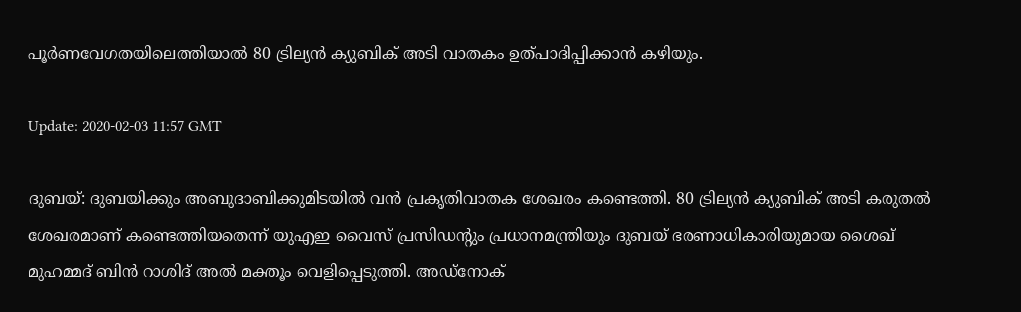പൂര്‍ണവേഗതയിലെത്തിയാല്‍ 80 ട്രില്യന്‍ ക്യുബിക് അടി വാതകം ഉത്പാദിപ്പിക്കാന്‍ കഴിയും.

Update: 2020-02-03 11:57 GMT

ദുബയ്: ദുബയിക്കും അബുദാബിക്കുമിടയില്‍ വന്‍ പ്രകൃതിവാതക ശേഖരം കണ്ടെത്തി. 80 ട്രില്യന്‍ ക്യുബിക് അടി കരുതല്‍ ശേഖരമാണ് കണ്ടെത്തിയതെന്ന് യുഎഇ വൈസ് പ്രസിഡന്റും പ്രധാനമന്ത്രിയും ദുബയ് ഭരണാധികാരിയുമായ ശൈഖ് മുഹമ്മദ് ബിന്‍ റാശിദ് അല്‍ മക്തൂം വെളിപ്പെടുത്തി. അഡ്‌നോക്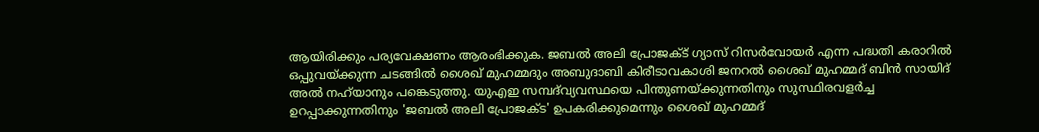ആയിരിക്കും പര്യവേക്ഷണം ആരംഭിക്കുക. ജബല്‍ അലി പ്രോജക്ട് ഗ്യാസ് റിസര്‍വോയര്‍ എന്ന പദ്ധതി കരാറില്‍ ഒപ്പുവയ്ക്കുന്ന ചടങ്ങില്‍ ശൈഖ് മുഹമ്മദും അബുദാബി കിരീടാവകാശി ജനറല്‍ ശൈഖ് മുഹമ്മദ് ബിന്‍ സായിദ് അല്‍ നഹ്‌യാനും പങ്കെടുത്തു. യുഎഇ സമ്പദ്‌വ്യവസ്ഥയെ പിന്തുണയ്ക്കുന്നതിനും സുസ്ഥിരവളര്‍ച്ച ഉറപ്പാക്കുന്നതിനും 'ജബല്‍ അലി പ്രോജക്ട' ഉപകരിക്കുമെന്നും ശൈഖ് മുഹമ്മദ്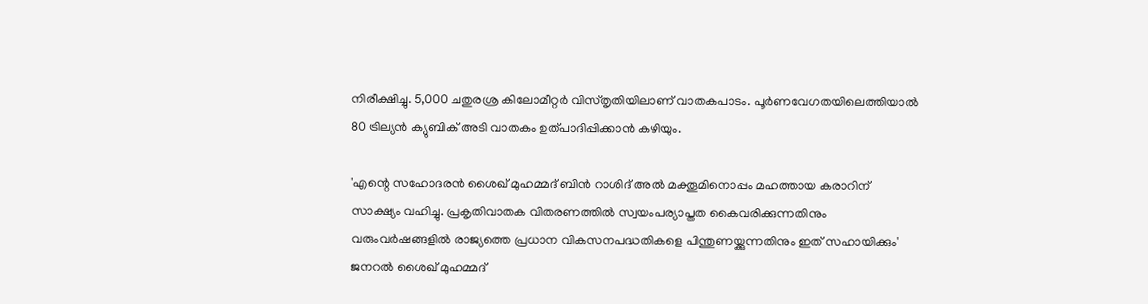നിരീക്ഷിച്ചു. 5,000 ചതുരശ്ര കിലോമീറ്റര്‍ വിസ്തൃതിയിലാണ് വാതകപാടം. പൂര്‍ണവേഗതയിലെത്തിയാല്‍ 80 ട്രില്യന്‍ ക്യുബിക് അടി വാതകം ഉത്പാദിപ്പിക്കാന്‍ കഴിയും.

'എന്റെ സഹോദരന്‍ ശൈഖ് മുഹമ്മദ് ബിന്‍ റാശിദ് അല്‍ മക്തൂമിനൊപ്പം മഹത്തായ കരാറിന് സാക്ഷ്യം വഹിച്ചു. പ്രകൃതിവാതക വിതരണത്തില്‍ സ്വയംപര്യാപ്തത കൈവരിക്കുന്നതിനും വരുംവര്‍ഷങ്ങളില്‍ രാജ്യത്തെ പ്രധാന വികസനപദ്ധതികളെ പിന്തുണയ്ക്കുന്നതിനും ഇത് സഹായിക്കും' ജനറല്‍ ശൈഖ് മുഹമ്മദ്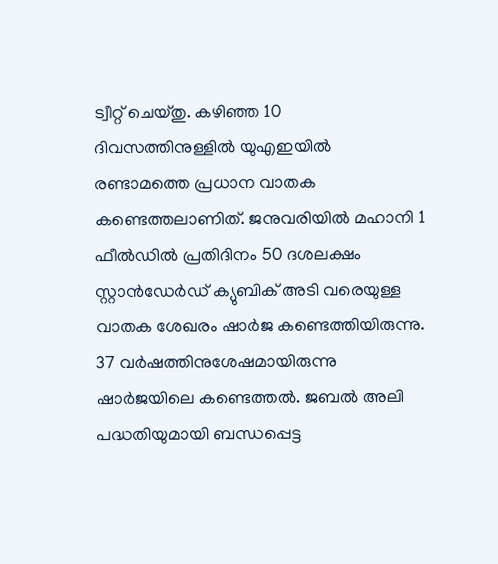ട്വീറ്റ് ചെയ്തു. കഴിഞ്ഞ 10 ദിവസത്തിനുള്ളില്‍ യുഎഇയില്‍ രണ്ടാമത്തെ പ്രധാന വാതക കണ്ടെത്തലാണിത്. ജനുവരിയില്‍ മഹാനി 1 ഫീല്‍ഡില്‍ പ്രതിദിനം 50 ദശലക്ഷം സ്റ്റാന്‍ഡേര്‍ഡ് ക്യുബിക് അടി വരെയുള്ള വാതക ശേഖരം ഷാര്‍ജ കണ്ടെത്തിയിരുന്നു. 37 വര്‍ഷത്തിനുശേഷമായിരുന്നു ഷാര്‍ജയിലെ കണ്ടെത്തല്‍. ജബല്‍ അലി പദ്ധതിയുമായി ബന്ധപ്പെട്ട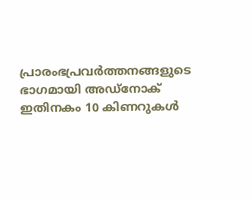പ്രാരംഭപ്രവര്‍ത്തനങ്ങളുടെ ഭാഗമായി അഡ്‌നോക് ഇതിനകം 10 കിണറുകള്‍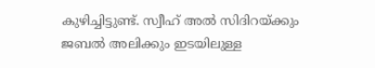കുഴിച്ചിട്ടുണ്ട്. സ്വീഹ് അല്‍ സിദിറയ്ക്കും ജബല്‍ അലിക്കും ഇടയിലുള്ള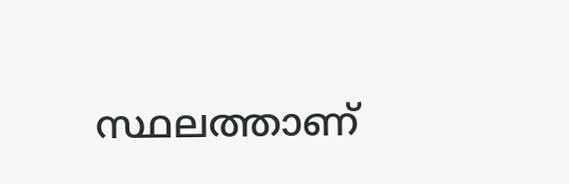സ്ഥലത്താണ്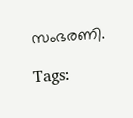സംഭരണി.

Tags: